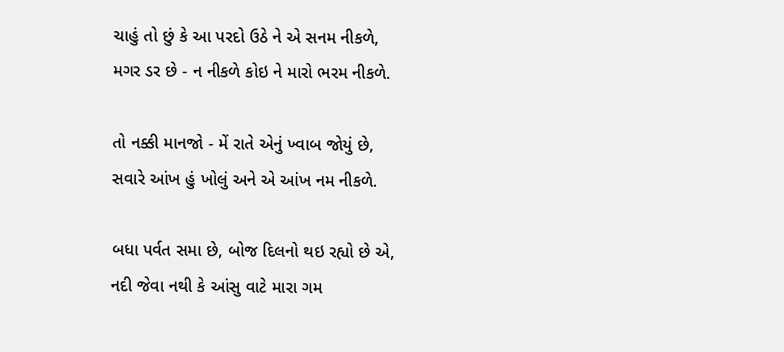ચાહું તો છું કે આ પરદો ઉઠે ને એ સનમ નીકળે,
મગર ડર છે - ન નીકળે કોઇ ને મારો ભરમ નીકળે.

તો નક્કી માનજો - મેં રાતે એનું ખ્વાબ જોયું છે,
સવારે આંખ હું ખોલું અને એ આંખ નમ નીકળે.

બધા પર્વત સમા છે, બોજ દિલનો થઇ રહ્યો છે એ,
નદી જેવા નથી કે આંસુ વાટે મારા ગમ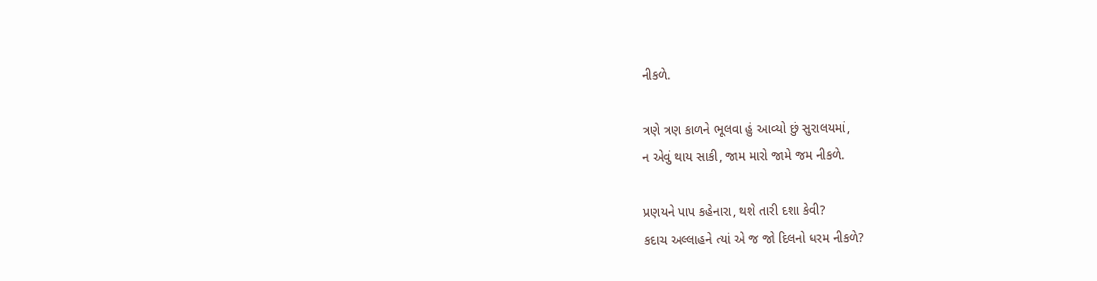નીકળે.

ત્રણે ત્રણ કાળને ભૂલવા હું આવ્યો છું સુરાલયમાં,
ન એવું થાય સાકી, જામ મારો જામે જમ નીકળે.

પ્રણયને પાપ કહેનારા, થશે તારી દશા કેવી?
કદાચ અલ્લાહને ત્યાં એ જ જો દિલનો ધરમ નીકળે?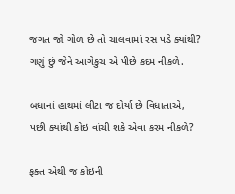જગત જો ગોળ છે તો ચાલવામાં રસ પડે ક્યાંથી?
ગણું છું જેને આગેકુચ એ પીછે કદમ નીકળે.

બધાનાં હાથમાં લીટા જ દોર્યા છે વિધાતાએ,
પછી ક્યાંથી કોઇ વાંચી શકે એવા કરમ નીકળે?

ફક્ત એથી જ કોઇની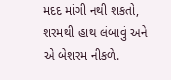મદદ માંગી નથી શકતો,
શરમથી હાથ લંબાવું અને એ બેશરમ નીકળે.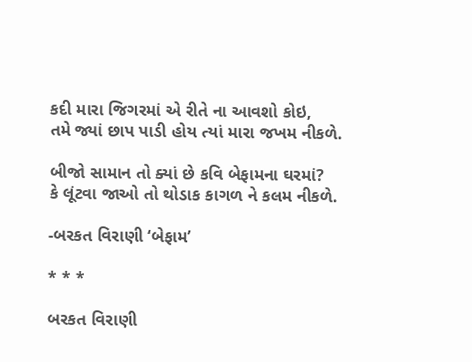કદી મારા જિગરમાં એ રીતે ના આવશો કોઇ,
તમે જ્યાં છાપ પાડી હોય ત્યાં મારા જખમ નીકળે.

બીજો સામાન તો ક્યાં છે કવિ બેફામના ઘરમાં?
કે લૂંટવા જાઓ તો થોડાક કાગળ ને કલમ નીકળે.

-બરકત વિરાણી ‘બેફામ’

* * *

બરકત વિરાણી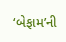‘બેફામ’ની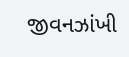જીવનઝાંખી